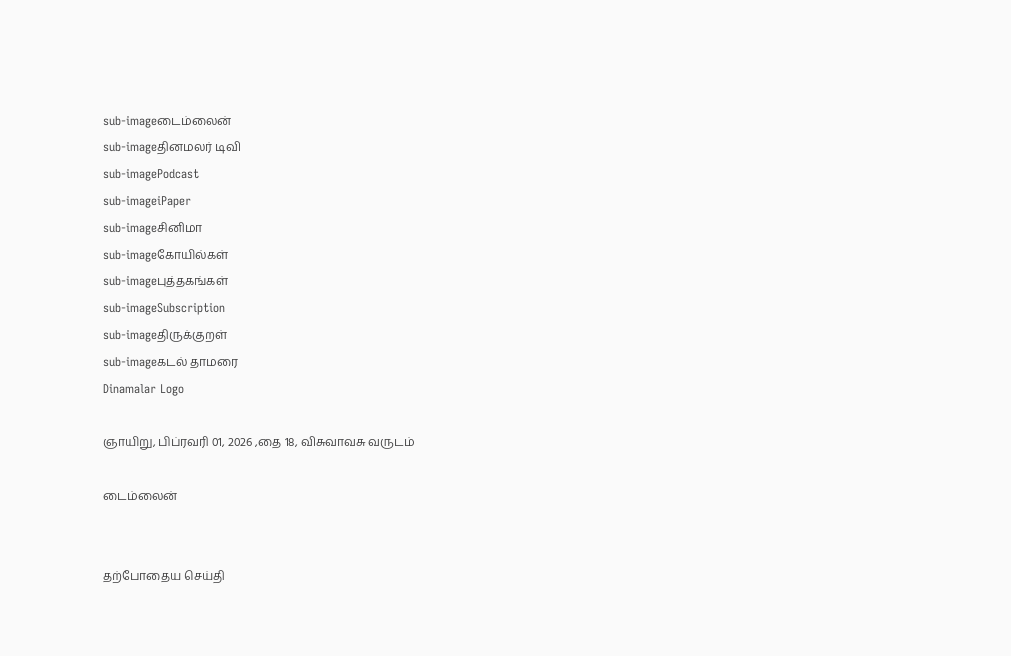sub-imageடைம்லைன்
sub-imageதினமலர் டிவி
sub-imagePodcast
sub-imageiPaper
sub-imageசினிமா
sub-imageகோயில்கள்
sub-imageபுத்தகங்கள்
sub-imageSubscription
sub-imageதிருக்குறள்
sub-imageகடல் தாமரை
Dinamalar Logo

ஞாயிறு, பிப்ரவரி 01, 2026 ,தை 18, விசுவாவசு வருடம்

டைம்லைன்


தற்போதைய செய்தி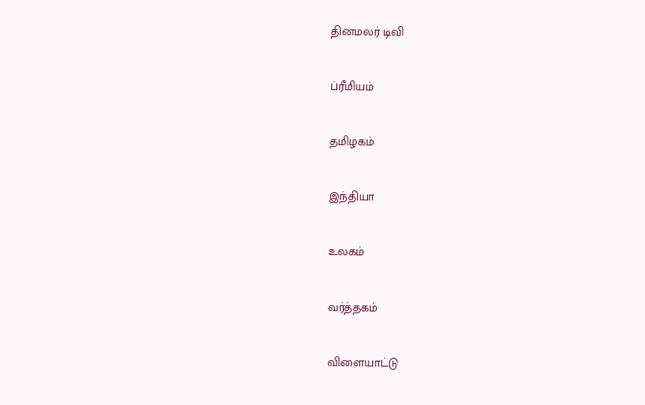தினமலர் டிவி


ப்ரீமியம்


தமிழகம்


இந்தியா


உலகம்


வர்த்தகம்


விளையாட்டு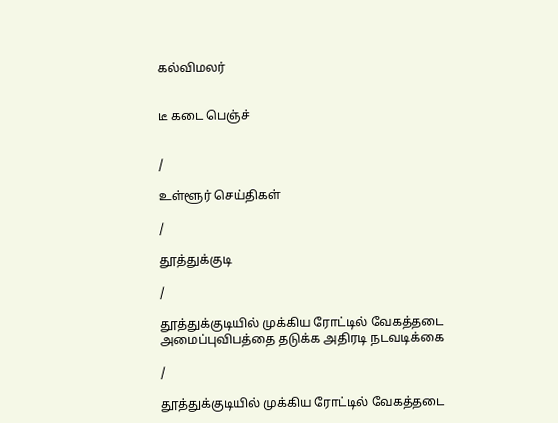கல்விமலர்


டீ கடை பெஞ்ச்


/

உள்ளூர் செய்திகள்

/

தூத்துக்குடி

/

தூத்துக்குடியில் முக்கிய ரோட்டில் வேகத்தடை அமைப்புவிபத்தை தடுக்க அதிரடி நடவடிக்கை

/

தூத்துக்குடியில் முக்கிய ரோட்டில் வேகத்தடை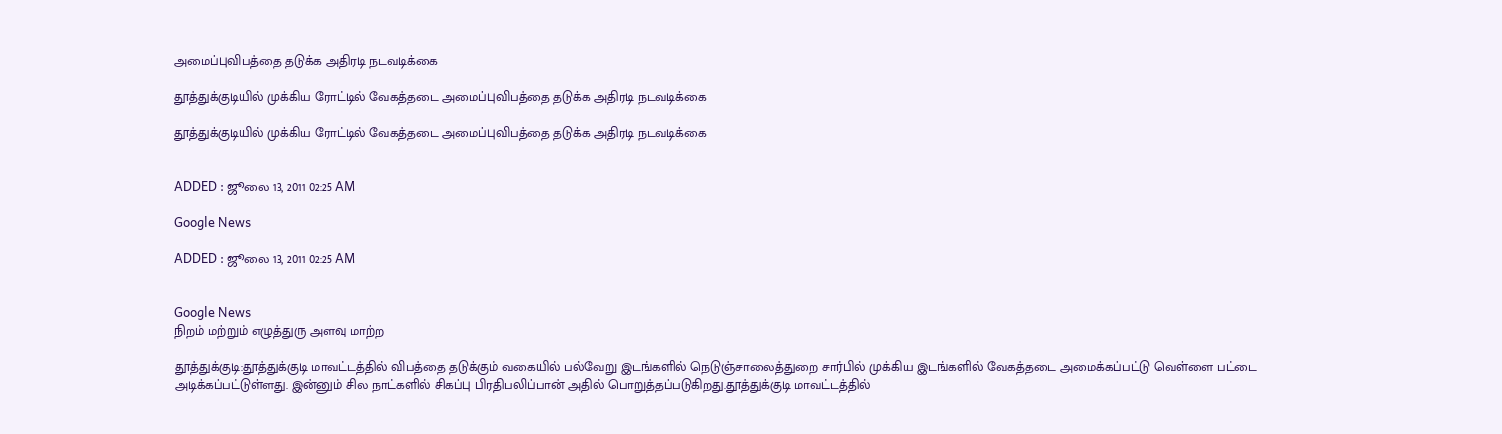அமைப்புவிபத்தை தடுக்க அதிரடி நடவடிக்கை

தூத்துக்குடியில் முக்கிய ரோட்டில் வேகத்தடை அமைப்புவிபத்தை தடுக்க அதிரடி நடவடிக்கை

தூத்துக்குடியில் முக்கிய ரோட்டில் வேகத்தடை அமைப்புவிபத்தை தடுக்க அதிரடி நடவடிக்கை


ADDED : ஜூலை 13, 2011 02:25 AM

Google News

ADDED : ஜூலை 13, 2011 02:25 AM


Google News
நிறம் மற்றும் எழுத்துரு அளவு மாற்ற

தூத்துக்குடி:தூத்துக்குடி மாவட்டத்தில் விபத்தை தடுக்கும் வகையில் பல்வேறு இடங்களில் நெடுஞ்சாலைத்துறை சார்பில் முக்கிய இடங்களில் வேகத்தடை அமைக்கப்பட்டு வெள்ளை பட்டை அடிக்கப்பட்டுள்ளது. இன்னும் சில நாட்களில் சிகப்பு பிரதிபலிப்பான் அதில் பொறுத்தப்படுகிறது.தூத்துக்குடி மாவட்டத்தில்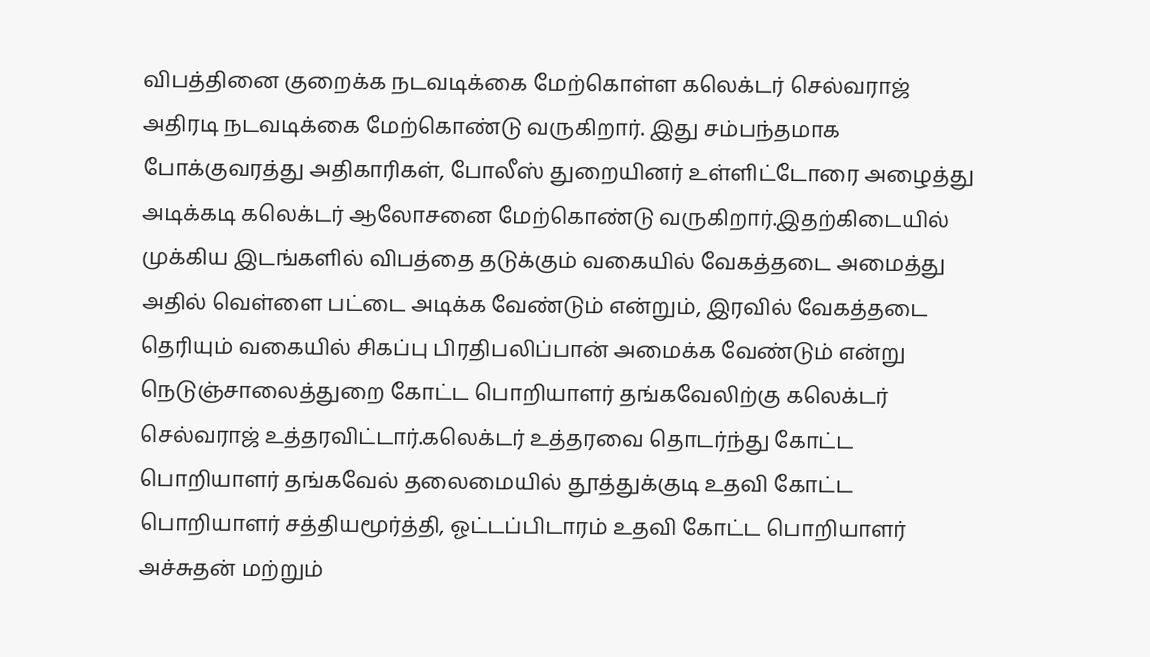விபத்தினை குறைக்க நடவடிக்கை மேற்கொள்ள கலெக்டர் செல்வராஜ் அதிரடி நடவடிக்கை மேற்கொண்டு வருகிறார். இது சம்பந்தமாக போக்குவரத்து அதிகாரிகள், போலீஸ் துறையினர் உள்ளிட்டோரை அழைத்து அடிக்கடி கலெக்டர் ஆலோசனை மேற்கொண்டு வருகிறார்.இதற்கிடையில் முக்கிய இடங்களில் விபத்தை தடுக்கும் வகையில் வேகத்தடை அமைத்து அதில் வெள்ளை பட்டை அடிக்க வேண்டும் என்றும், இரவில் வேகத்தடை தெரியும் வகையில் சிகப்பு பிரதிபலிப்பான் அமைக்க வேண்டும் என்று நெடுஞ்சாலைத்துறை கோட்ட பொறியாளர் தங்கவேலிற்கு கலெக்டர் செல்வராஜ் உத்தரவிட்டார்.கலெக்டர் உத்தரவை தொடர்ந்து கோட்ட பொறியாளர் தங்கவேல் தலைமையில் தூத்துக்குடி உதவி கோட்ட பொறியாளர் சத்தியமூர்த்தி, ஓட்டப்பிடாரம் உதவி கோட்ட பொறியாளர் அச்சுதன் மற்றும்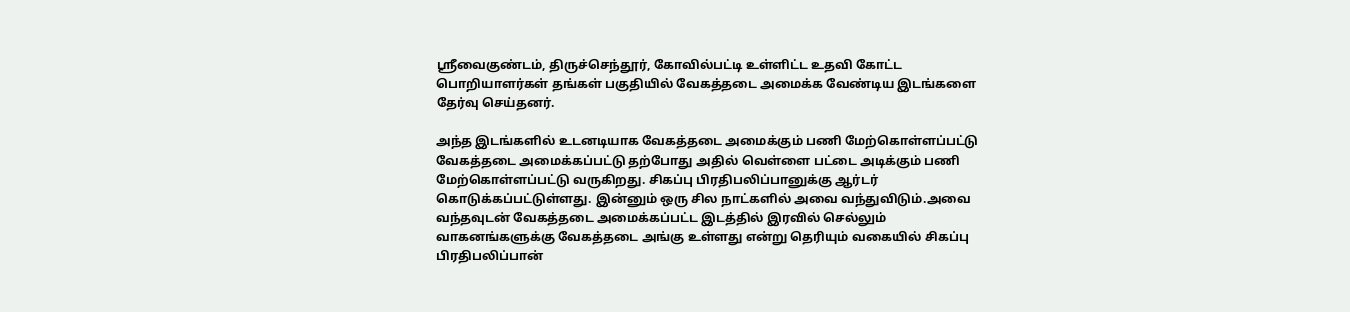ஸ்ரீவைகுண்டம், திருச்செந்தூர், கோவில்பட்டி உள்ளிட்ட உதவி கோட்ட பொறியாளர்கள் தங்கள் பகுதியில் வேகத்தடை அமைக்க வேண்டிய இடங்களை தேர்வு செய்தனர்.

அந்த இடங்களில் உடனடியாக வேகத்தடை அமைக்கும் பணி மேற்கொள்ளப்பட்டு வேகத்தடை அமைக்கப்பட்டு தற்போது அதில் வெள்ளை பட்டை அடிக்கும் பணி மேற்கொள்ளப்பட்டு வருகிறது. சிகப்பு பிரதிபலிப்பானுக்கு ஆர்டர் கொடுக்கப்பட்டுள்ளது. இன்னும் ஒரு சில நாட்களில் அவை வந்துவிடும்.அவை வந்தவுடன் வேகத்தடை அமைக்கப்பட்ட இடத்தில் இரவில் செல்லும் வாகனங்களுக்கு வேகத்தடை அங்கு உள்ளது என்று தெரியும் வகையில் சிகப்பு பிரதிபலிப்பான்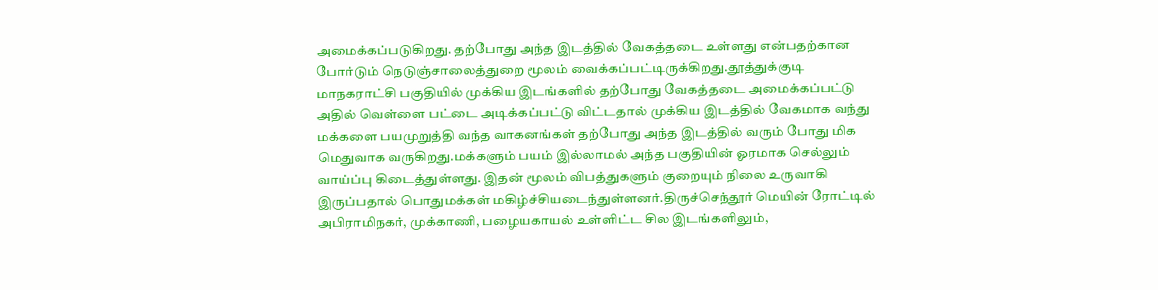அமைக்கப்படுகிறது. தற்போது அந்த இடத்தில் வேகத்தடை உள்ளது என்பதற்கான போர்டும் நெடுஞ்சாலைத்துறை மூலம் வைக்கப்பட்டிருக்கிறது.தூத்துக்குடி மாநகராட்சி பகுதியில் முக்கிய இடங்களில் தற்போது வேகத்தடை அமைக்கப்பட்டு அதில் வெள்ளை பட்டை அடிக்கப்பட்டு விட்டதால் முக்கிய இடத்தில் வேகமாக வந்து மக்களை பயமுறுத்தி வந்த வாகனங்கள் தற்போது அந்த இடத்தில் வரும் போது மிக மெதுவாக வருகிறது.மக்களும் பயம் இல்லாமல் அந்த பகுதியின் ஓரமாக செல்லும் வாய்ப்பு கிடைத்துள்ளது. இதன் மூலம் விபத்துகளும் குறையும் நிலை உருவாகி இருப்பதால் பொதுமக்கள் மகிழ்ச்சியடைந்துள்ளனர்.திருச்செந்தூர் மெயின் ரோட்டில் அபிராமிநகர், முக்காணி, பழையகாயல் உள்ளிட்ட சில இடங்களிலும்,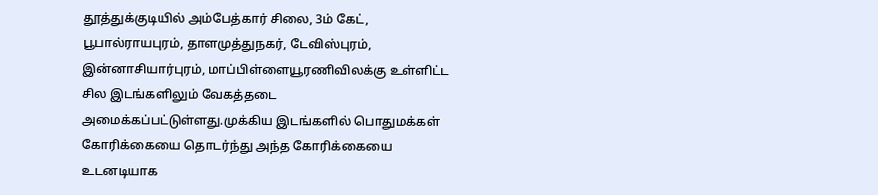தூத்துக்குடியில் அம்பேத்கார் சிலை, 3ம் கேட், பூபால்ராயபுரம், தாளமுத்துநகர், டேவிஸ்புரம், இன்னாசியார்புரம், மாப்பிள்ளையூரணிவிலக்கு உள்ளிட்ட சில இடங்களிலும் வேகத்தடை அமைக்கப்பட்டுள்ளது.முக்கிய இடங்களில் பொதுமக்கள் கோரிக்கையை தொடர்ந்து அந்த கோரிக்கையை உடனடியாக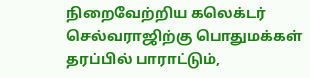நிறைவேற்றிய கலெக்டர் செல்வராஜிற்கு பொதுமக்கள் தரப்பில் பாராட்டும்,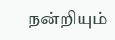நன்றியும்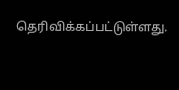தெரிவிக்கப்பட்டுள்ளது.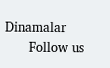Dinamalar
      Follow us